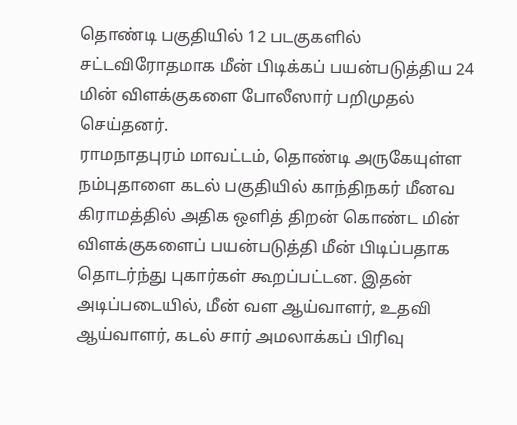தொண்டி பகுதியில் 12 படகுகளில் சட்டவிரோதமாக மீன் பிடிக்கப் பயன்படுத்திய 24 மின் விளக்குகளை போலீஸார் பறிமுதல் செய்தனர்.
ராமநாதபுரம் மாவட்டம், தொண்டி அருகேயுள்ள நம்புதாளை கடல் பகுதியில் காந்திநகர் மீனவ கிராமத்தில் அதிக ஒளித் திறன் கொண்ட மின் விளக்குகளைப் பயன்படுத்தி மீன் பிடிப்பதாக தொடர்ந்து புகார்கள் கூறப்பட்டன. இதன் அடிப்படையில், மீன் வள ஆய்வாளர், உதவி ஆய்வாளர், கடல் சார் அமலாக்கப் பிரிவு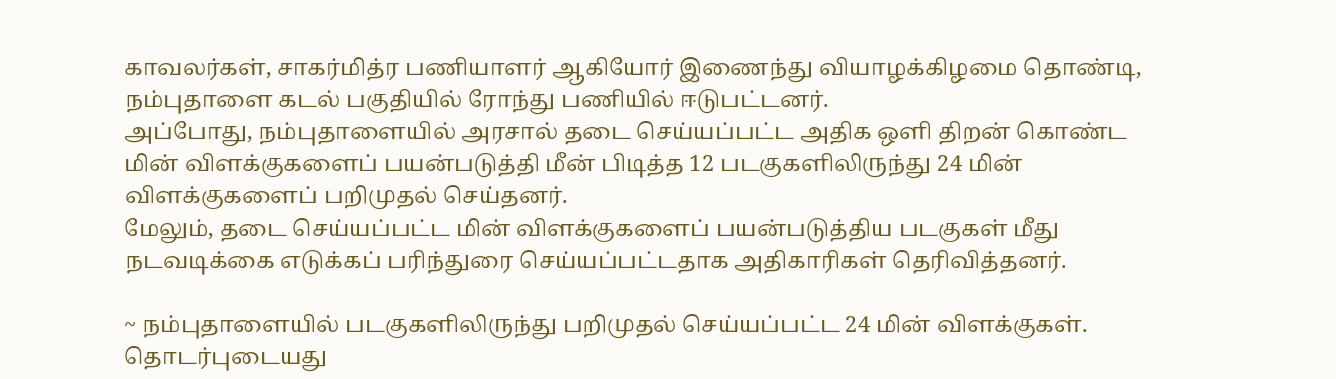காவலர்கள், சாகர்மித்ர பணியாளர் ஆகியோர் இணைந்து வியாழக்கிழமை தொண்டி, நம்புதாளை கடல் பகுதியில் ரோந்து பணியில் ஈடுபட்டனர்.
அப்போது, நம்புதாளையில் அரசால் தடை செய்யப்பட்ட அதிக ஒளி திறன் கொண்ட மின் விளக்குகளைப் பயன்படுத்தி மீன் பிடித்த 12 படகுகளிலிருந்து 24 மின் விளக்குகளைப் பறிமுதல் செய்தனர்.
மேலும், தடை செய்யப்பட்ட மின் விளக்குகளைப் பயன்படுத்திய படகுகள் மீது நடவடிக்கை எடுக்கப் பரிந்துரை செய்யப்பட்டதாக அதிகாரிகள் தெரிவித்தனர்.

~ நம்புதாளையில் படகுகளிலிருந்து பறிமுதல் செய்யப்பட்ட 24 மின் விளக்குகள்.
தொடர்புடையது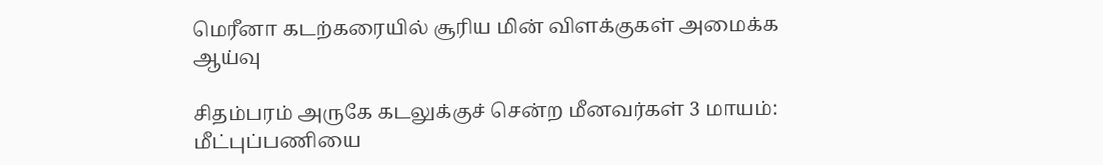மெரீனா கடற்கரையில் சூரிய மின் விளக்குகள் அமைக்க ஆய்வு

சிதம்பரம் அருகே கடலுக்குச் சென்ற மீனவர்கள் 3 மாயம்: மீட்புப்பணியை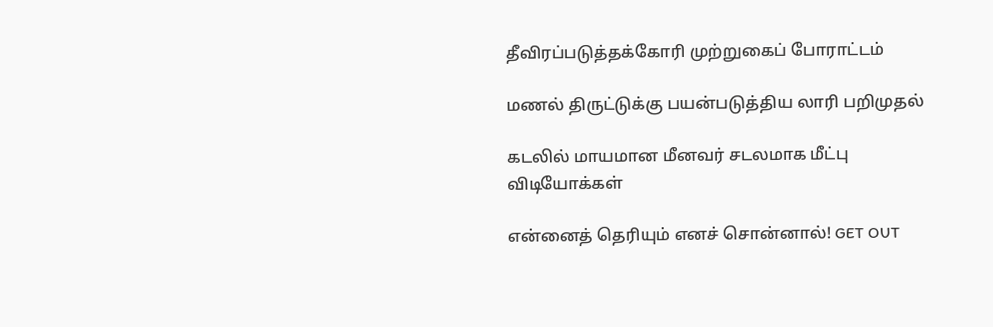தீவிரப்படுத்தக்கோரி முற்றுகைப் போராட்டம்

மணல் திருட்டுக்கு பயன்படுத்திய லாரி பறிமுதல்

கடலில் மாயமான மீனவர் சடலமாக மீட்பு
விடியோக்கள்

என்னைத் தெரியும் எனச் சொன்னால்! GET OUT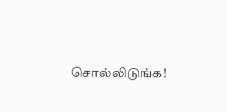சொல்லிடுங்க!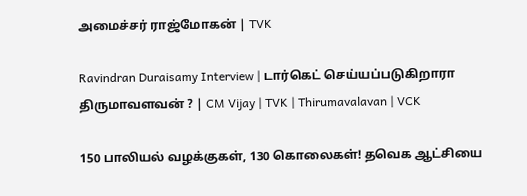அமைச்சர் ராஜ்மோகன் | TVK

Ravindran Duraisamy Interview | டார்கெட் செய்யப்படுகிறாரா திருமாவளவன் ? | CM Vijay | TVK | Thirumavalavan | VCK

150 பாலியல் வழக்குகள், 130 கொலைகள்! தவெக ஆட்சியை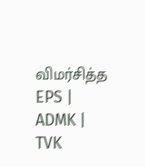விமர்சித்த EPS | ADMK | TVK